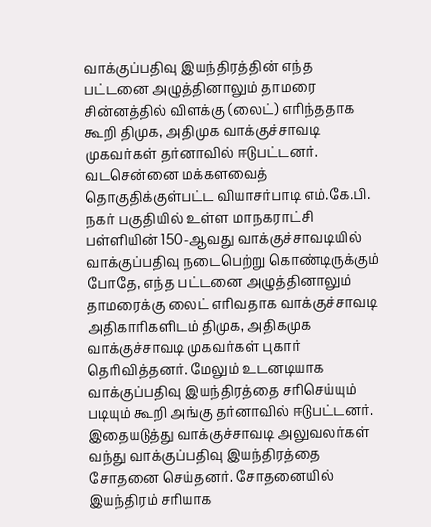வாக்குப்பதிவு இயந்திரத்தின் எந்த பட்டனை அழுத்தினாலும் தாமரை சின்னத்தில் விளக்கு (லைட்) எரிந்ததாக கூறி திமுக, அதிமுக வாக்குச்சாவடி முகவர்கள் தர்னாவில் ஈடுபட்டனர்.
வடசென்னை மக்களவைத் தொகுதிக்குள்பட்ட வியாசர்பாடி எம்.கே.பி. நகர் பகுதியில் உள்ள மாநகராட்சி பள்ளியின் 150-ஆவது வாக்குச்சாவடியில் வாக்குப்பதிவு நடைபெற்று கொண்டிருக்கும் போதே, எந்த பட்டனை அழுத்தினாலும் தாமரைக்கு லைட் எரிவதாக வாக்குச்சாவடி அதிகாரிகளிடம் திமுக, அதிகமுக வாக்குச்சாவடி முகவர்கள் புகார் தெரிவித்தனர். மேலும் உடனடியாக வாக்குப்பதிவு இயந்திரத்தை சரிசெய்யும் படியும் கூறி அங்கு தர்னாவில் ஈடுபட்டனர்.
இதையடுத்து வாக்குச்சாவடி அலுவலர்கள் வந்து வாக்குப்பதிவு இயந்திரத்தை சோதனை செய்தனர். சோதனையில் இயந்திரம் சரியாக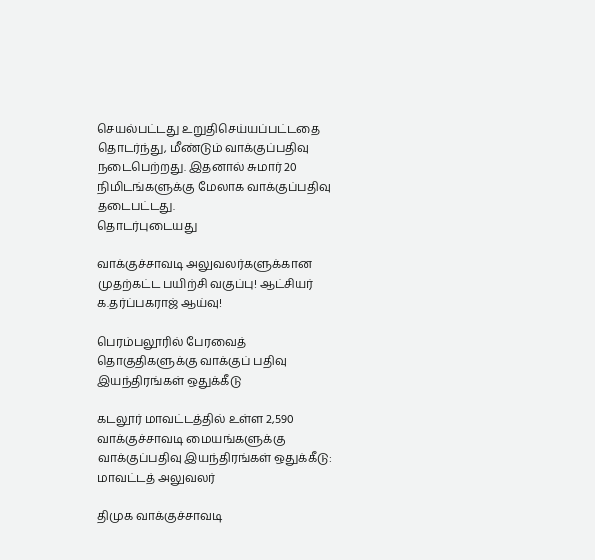செயல்பட்டது உறுதிசெய்யப்பட்டதை தொடர்ந்து, மீண்டும் வாக்குப்பதிவு நடைபெற்றது. இதனால் சுமார் 20 நிமிடங்களுக்கு மேலாக வாக்குப்பதிவு தடைபட்டது.
தொடர்புடையது

வாக்குச்சாவடி அலுவலர்களுக்கான முதற்கட்ட பயிற்சி வகுப்பு! ஆட்சியர் க.தர்ப்பகராஜ் ஆய்வு!

பெரம்பலூரில் பேரவைத் தொகுதிகளுக்கு வாக்குப் பதிவு இயந்திரங்கள் ஒதுக்கீடு

கடலூர் மாவட்டத்தில் உள்ள 2,590 வாக்குச்சாவடி மையங்களுக்கு வாக்குப்பதிவு இயந்திரங்கள் ஒதுக்கீடு: மாவட்டத் அலுவலர்

திமுக வாக்குச்சாவடி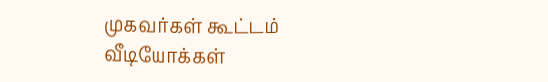முகவர்கள் கூட்டம்
வீடியோக்கள்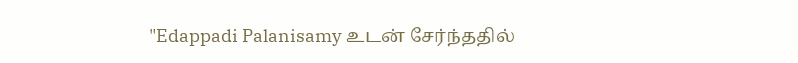"Edappadi Palanisamy உடன் சேர்ந்ததில்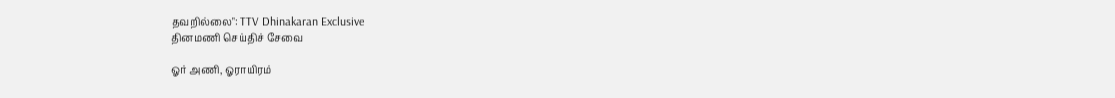தவறில்லை": TTV Dhinakaran Exclusive
தினமணி செய்திச் சேவை

ஓர் அணி, ஓராயிரம்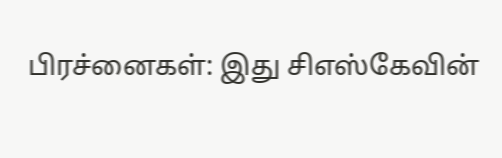பிரச்னைகள்: இது சிஎஸ்கேவின்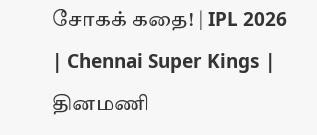சோகக் கதை! | IPL 2026 | Chennai Super Kings |
தினமணி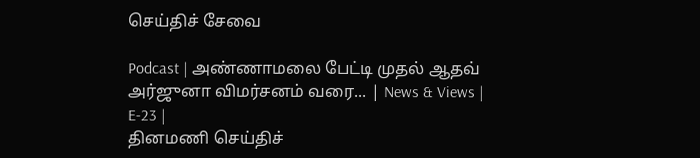செய்திச் சேவை

Podcast | அண்ணாமலை பேட்டி முதல் ஆதவ் அர்ஜுனா விமர்சனம் வரை... | News & Views | E-23 |
தினமணி செய்திச்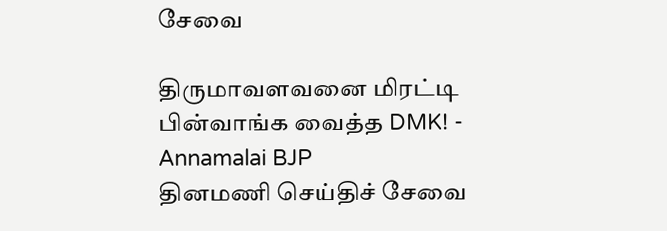சேவை

திருமாவளவனை மிரட்டி பின்வாங்க வைத்த DMK! - Annamalai BJP
தினமணி செய்திச் சேவை